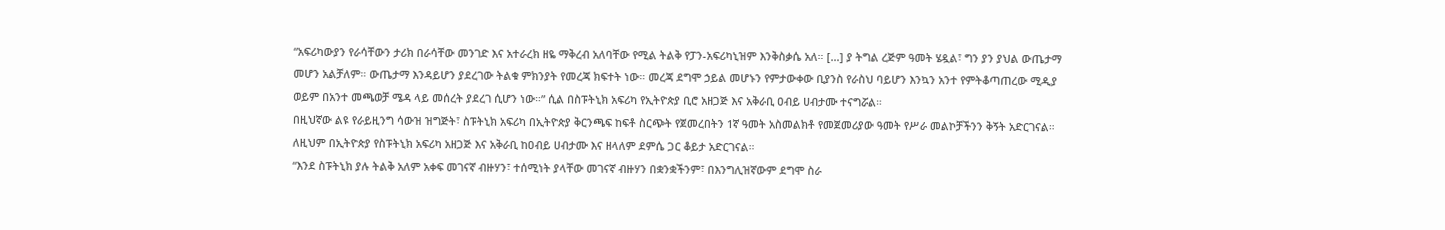“አፍሪካውያን የራሳቸውን ታሪክ በራሳቸው መንገድ እና አተራረክ ዘዬ ማቅረብ አለባቸው የሚል ትልቅ የፓን-አፍሪካኒዝም እንቅስቃሴ አለ። […] ያ ትግል ረጅም ዓመት ሄዷል፣ ግን ያን ያህል ውጤታማ መሆን አልቻለም። ውጤታማ እንዳይሆን ያደረገው ትልቁ ምክንያት የመረጃ ክፍተት ነው። መረጃ ደግሞ ኃይል መሆኑን የምታውቀው ቢያንስ የራስህ ባይሆን እንኳን አንተ የምትቆጣጠረው ሚዲያ ወይም በአንተ መጫወቻ ሜዳ ላይ መሰረት ያደረገ ሲሆን ነው።” ሲል በስፑትኒክ አፍሪካ የኢትዮጵያ ቢሮ አዘጋጅ እና አቅራቢ ዐብይ ሀብታሙ ተናግሯል።
በዚህኛው ልዩ የራይዚንግ ሳውዝ ዝግጅት፣ ስፑትኒክ አፍሪካ በኢትዮጵያ ቅርንጫፍ ከፍቶ ስርጭት የጀመረበትን 1ኛ ዓመት አስመልክቶ የመጀመሪያው ዓመት የሥራ መልኮቻችንን ቅኝት አድርገናል። ለዚህም በኢትዮጵያ የስፑትኒክ አፍሪካ አዘጋጅ እና አቅራቢ ከዐብይ ሀብታሙ እና ዘላለም ደምሴ ጋር ቆይታ አድርገናል።
“እንደ ስፑትኒክ ያሉ ትልቅ አለም አቀፍ መገናኛ ብዙሃን፣ ተሰሚነት ያላቸው መገናኛ ብዙሃን በቋንቋችንም፣ በእንግሊዝኛውም ደግሞ ስራ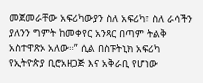መጀመራቸው አፍሪካውያን ስለ አፍሪካ፣ ስለ ራሳችን ያለንን ግምት ከመቀየር አንጻር በጣም ትልቅ አስተዋጽኦ አለው።” ሲል በስፑትኒክ አፍሪካ የኢትዮጵያ ቢሮአዘጋጅ እና አቅራቢ የሆነው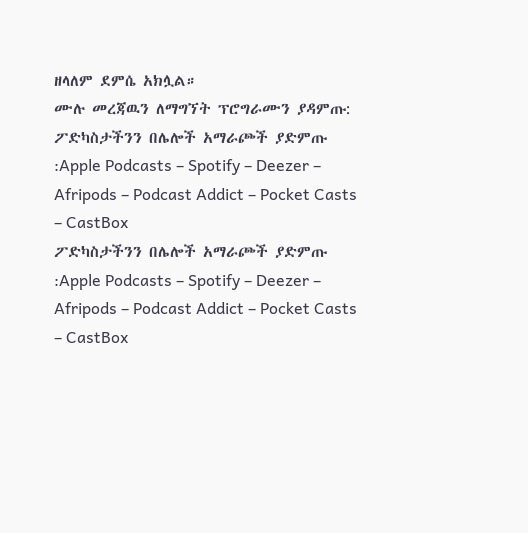ዘላለም ደምሴ አክሏል።
ሙሉ መረጃዉን ለማግኘት ፕሮግራሙን ያዳምጡ:
ፖድካስታችንን በሌሎች አማራጮች ያድምጡ :Apple Podcasts – Spotify – Deezer – Afripods – Podcast Addict – Pocket Casts – CastBox
ፖድካስታችንን በሌሎች አማራጮች ያድምጡ :Apple Podcasts – Spotify – Deezer – Afripods – Podcast Addict – Pocket Casts – CastBox